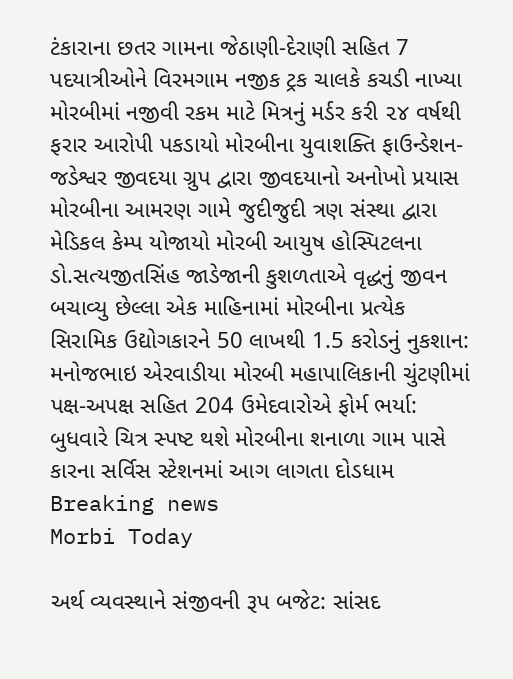ટંકારાના છતર ગામના જેઠાણી-દેરાણી સહિત 7 પદયાત્રીઓને વિરમગામ નજીક ટ્રક ચાલકે કચડી નાખ્યા મોરબીમાં નજીવી રકમ માટે મિત્રનું મર્ડર કરી ૨૪ વર્ષથી ફરાર આરોપી પકડાયો મોરબીના યુવાશક્તિ ફાઉન્ડેશન-જડેશ્વર જીવદયા ગ્રુપ દ્વારા જીવદયાનો અનોખો પ્રયાસ મોરબીના આમરણ ગામે જુદીજુદી ત્રણ સંસ્થા દ્વારા મેડિકલ કેમ્પ યોજાયો મોરબી આયુષ હોસ્પિટલના ડો.સત્યજીતસિંહ જાડેજાની કુશળતાએ વૃદ્ધનું જીવન બચાવ્યુ છેલ્લા એક માહિનામાં મોરબીના પ્રત્યેક સિરામિક ઉદ્યોગકારને 50 લાખથી 1.5 કરોડનું નુકશાન: મનોજભાઇ એરવાડીયા મોરબી મહાપાલિકાની ચુંટણીમાં પક્ષ-અપક્ષ સહિત 204 ઉમેદવારોએ ફોર્મ ભર્યા: બુધવારે ચિત્ર સ્પષ્ટ થશે મોરબીના શનાળા ગામ પાસે કારના સર્વિસ સ્ટેશનમાં આગ લાગતા દોડધામ
Breaking news
Morbi Today

અર્થ વ્યવસ્થાને સંજીવની રૂપ બજેટ: સાંસદ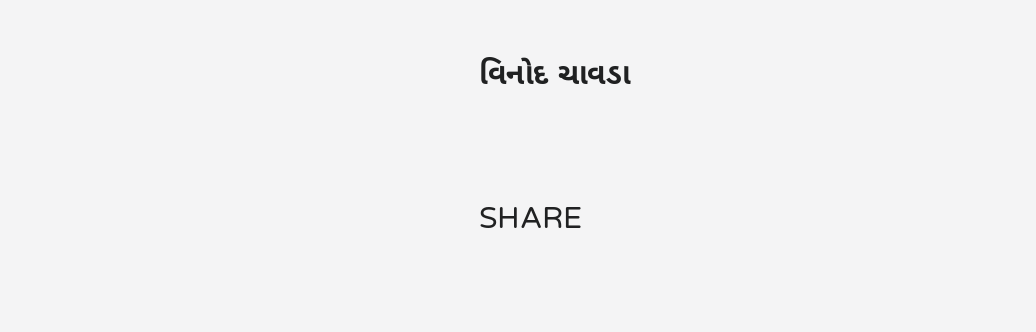વિનોદ ચાવડા


SHARE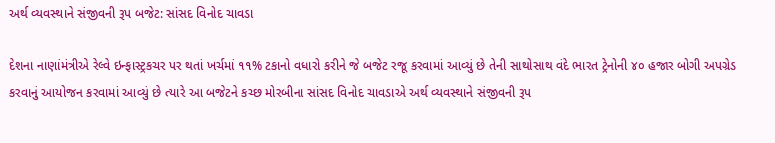અર્થ વ્યવસ્થાને સંજીવની રૂપ બજેટ: સાંસદ વિનોદ ચાવડા

દેશના નાણાંમંત્રીએ રેલ્વે ઇન્ફાસ્ટ્રકચર પર થતાં ખર્ચમાં ૧૧% ટકાનો વધારો કરીને જે બજેટ રજૂ કરવામાં આવ્યું છે તેની સાથોસાથ વંદે ભારત ટ્રેનોની ૪૦ હજાર બોગી અપગ્રેડ કરવાનું આયોજન કરવામાં આવ્યું છે ત્યારે આ બજેટને કચ્છ મોરબીના સાંસદ વિનોદ ચાવડાએ અર્થ વ્યવસ્થાને સંજીવની રૂપ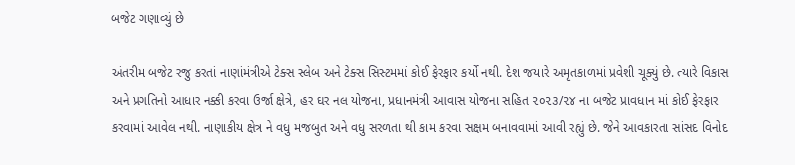બજેટ ગણાવ્યું છે

અંતરીમ બજેટ રજુ કરતાં નાણાંમંત્રીએ ટેક્સ સ્લેબ અને ટેક્સ સિસ્ટમમાં કોઈ ફેરફાર કર્યો નથી. દેશ જયારે અમૃતકાળમાં પ્રવેશી ચૂક્યું છે. ત્યારે વિકાસ અને પ્રગતિનો આધાર નક્કી કરવા ઉર્જા ક્ષેત્રે, હર ઘર નલ યોજના, પ્રધાનમંત્રી આવાસ યોજના સહિત ૨૦૨૩/૨૪ ના બજેટ પ્રાવધાન માં કોઈ ફેરફાર કરવામાં આવેલ નથી. નાણાકીય ક્ષેત્ર ને વધુ મજબુત અને વધુ સરળતા થી કામ કરવા સક્ષમ બનાવવામાં આવી રહ્યું છે. જેને આવકારતા સાંસદ વિનોદ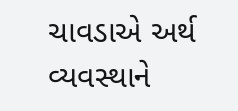ચાવડાએ અર્થ વ્યવસ્થાને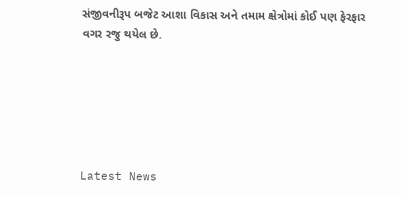સંજીવનીરૂપ બજેટ આશા વિકાસ અને તમામ ક્ષેત્રોમાં કોઈ પણ ફેરફાર વગર રજુ થયેલ છે.






Latest News